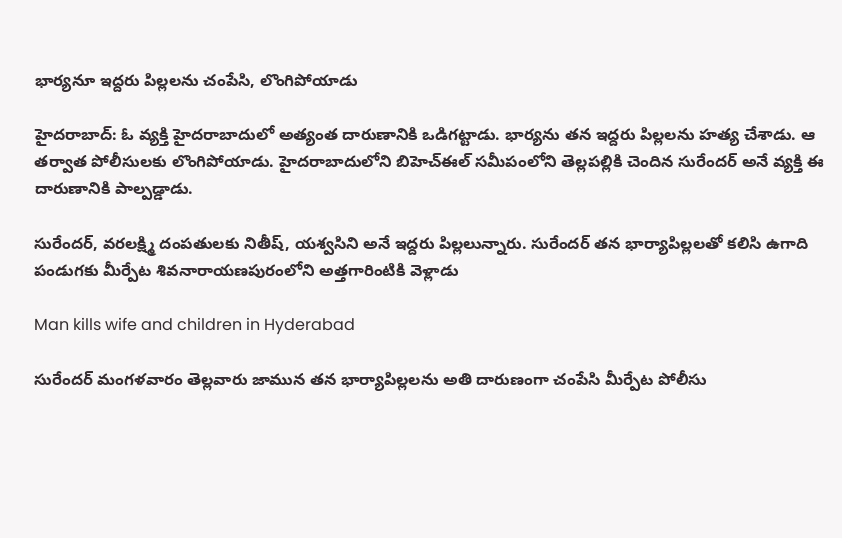భార్యనూ ఇద్దరు పిల్లలను చంపేసి, లొంగిపోయాడు

హైదరాబాద్: ఓ వ్యక్తి హైదరాబాదులో అత్యంత దారుణానికి ఒడిగట్టాడు. భార్యను తన ఇద్దరు పిల్లలను హత్య చేశాడు. ఆ తర్వాత పోలీసులకు లొంగిపోయాడు. హైదరాబాదులోని బిహెచ్ఈల్ సమీపంలోని తెల్లపల్లికి చెందిన సురేందర్ అనే వ్యక్తి ఈ దారుణానికి పాల్పడ్డాడు.

సురేందర్, వరలక్ష్మి దంపతులకు నితీష్, యశ్వసిని అనే ఇద్దరు పిల్లలున్నారు. సురేందర్ తన భార్యాపిల్లలతో కలిసి ఉగాది పండుగకు మీర్పేట శివనారాయణపురంలోని అత్తగారింటికి వెళ్లాడు

Man kills wife and children in Hyderabad

సురేందర్ మంగళవారం తెల్లవారు జామున తన భార్యాపిల్లలను అతి దారుణంగా చంపేసి మీర్పేట పోలీసు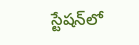స్టేషన్‌లో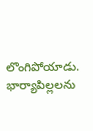లొంగిపోయాడు. భార్యాపిల్లలను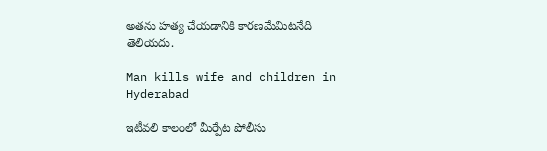అతను హత్య చేయడానికి కారణమేమిటనేది తెలియదు.

Man kills wife and children in Hyderabad

ఇటీవలి కాలంలో మీర్పేట పోలీసు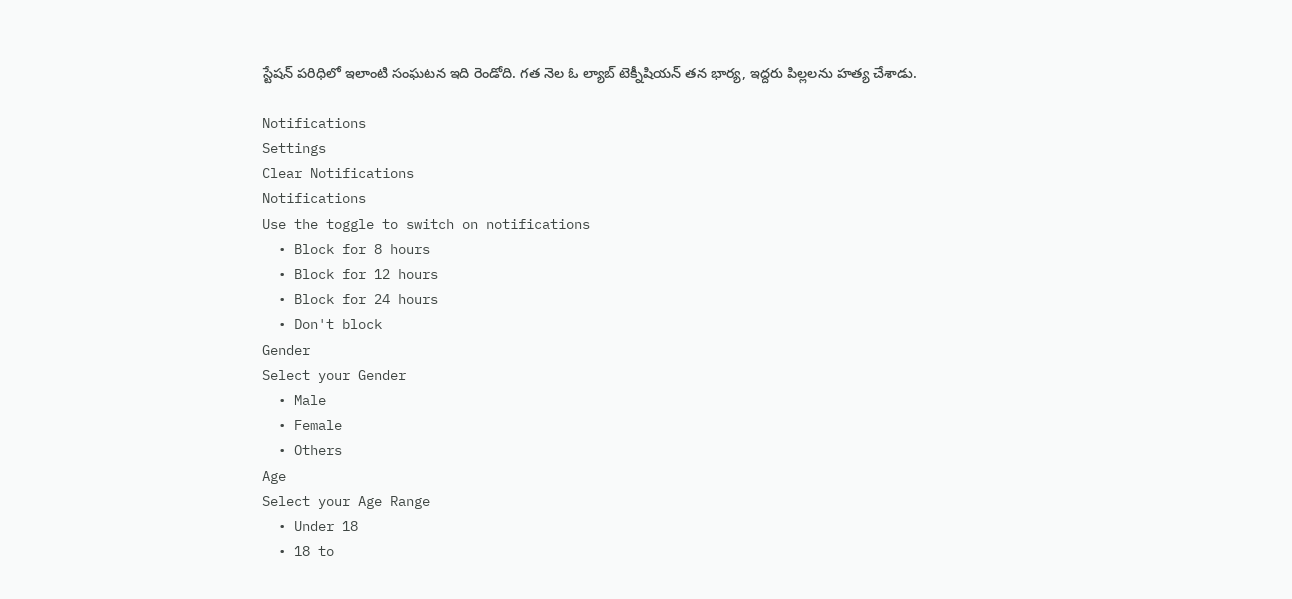స్టేషన్‌ పరిధిలో ఇలాంటి సంఘటన ఇది రెండోది. గత నెల ఓ ల్యాబ్ టెక్నీషియన్ తన భార్య, ఇద్దరు పిల్లలను హత్య చేశాడు.

Notifications
Settings
Clear Notifications
Notifications
Use the toggle to switch on notifications
  • Block for 8 hours
  • Block for 12 hours
  • Block for 24 hours
  • Don't block
Gender
Select your Gender
  • Male
  • Female
  • Others
Age
Select your Age Range
  • Under 18
  • 18 to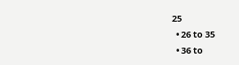25
  • 26 to 35
  • 36 to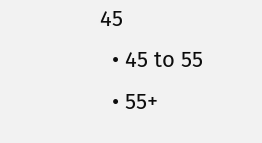45
  • 45 to 55
  • 55+